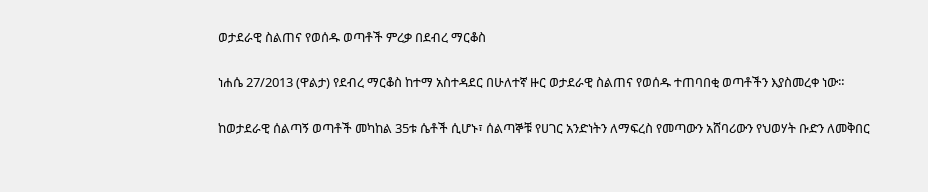ወታደራዊ ስልጠና የወሰዱ ወጣቶች ምረቃ በደብረ ማርቆስ

ነሐሴ 27/2013 (ዋልታ) የደብረ ማርቆስ ከተማ አስተዳደር በሁለተኛ ዙር ወታደራዊ ስልጠና የወሰዱ ተጠባበቂ ወጣቶችን እያስመረቀ ነው።

ከወታደራዊ ሰልጣኝ ወጣቶች መካከል 35ቱ ሴቶች ሲሆኑ፣ ሰልጣኞቹ የሀገር አንድነትን ለማፍረስ የመጣውን አሸባሪውን የህወሃት ቡድን ለመቅበር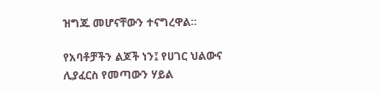ዝግጁ መሆናቸውን ተናግረዋል።

የአባቶቻችን ልጆች ነን፤ የሀገር ህልውና ሊያፈርስ የመጣውን ሃይል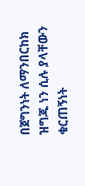በጀግንነት ለማንበርከክ ዝግጁ ነን ሲሉ ያላቸውን ቁርጠኝነት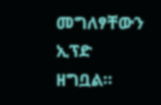መግለፃቸውን ኢፕድ ዘግቧል።